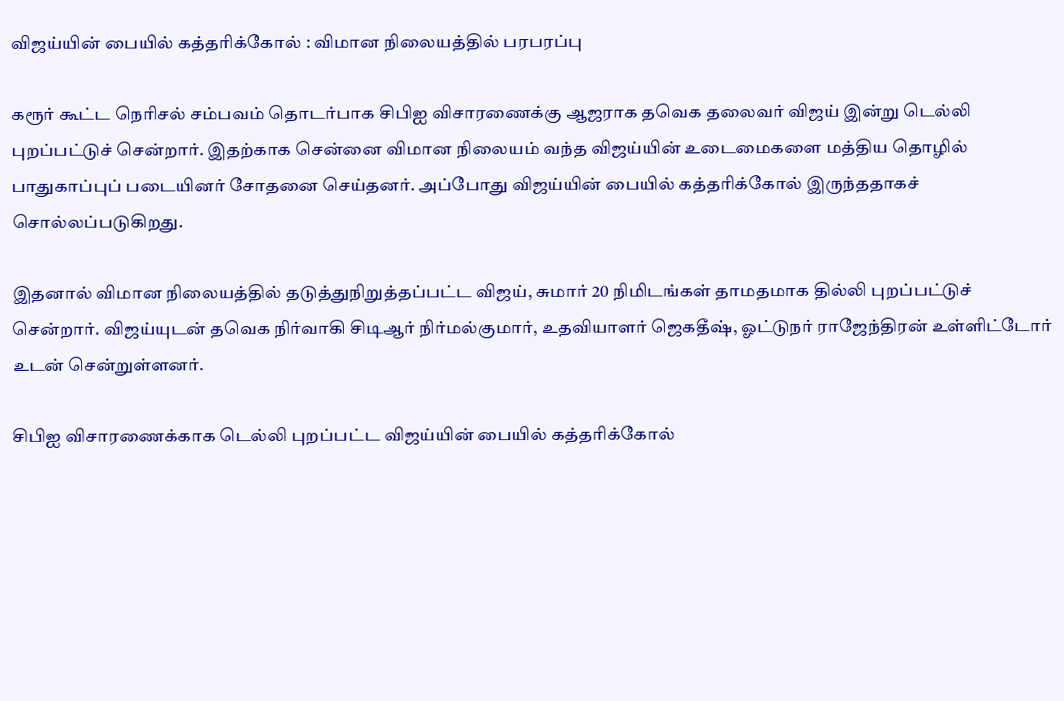விஜய்யின் பையில் கத்தரிக்கோல் : விமான நிலையத்தில் பரபரப்பு

கரூர் கூட்ட நெரிசல் சம்பவம் தொடர்பாக சிபிஐ விசாரணைக்கு ஆஜராக தவெக தலைவர் விஜய் இன்று டெல்லி புறப்பட்டுச் சென்றார். இதற்காக சென்னை விமான நிலையம் வந்த விஜய்யின் உடைமைகளை மத்திய தொழில் பாதுகாப்புப் படையினர் சோதனை செய்தனர். அப்போது விஜய்யின் பையில் கத்தரிக்கோல் இருந்ததாகச் சொல்லப்படுகிறது.

இதனால் விமான நிலையத்தில் தடுத்துநிறுத்தப்பட்ட விஜய், சுமார் 20 நிமிடங்கள் தாமதமாக தில்லி புறப்பட்டுச் சென்றார். விஜய்யுடன் தவெக நிர்வாகி சிடிஆர் நிர்மல்குமார், உதவியாளர் ஜெகதீஷ், ஓட்டுநர் ராஜேந்திரன் உள்ளிட்டோர் உடன் சென்றுள்ளனர்.

சிபிஐ விசாரணைக்காக டெல்லி புறப்பட்ட விஜய்யின் பையில் கத்தரிக்கோல்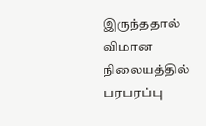இருந்ததால் விமான நிலையத்தில் பரபரப்பு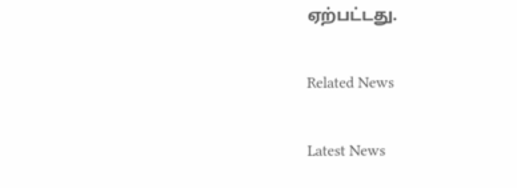ஏற்பட்டது.

Related News

Latest News